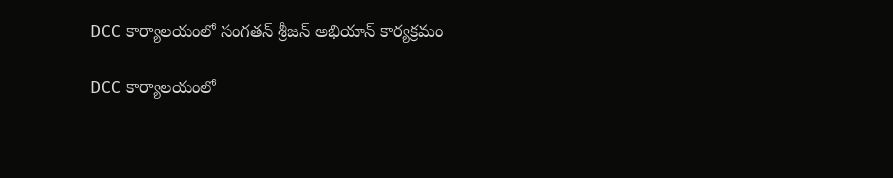DCC కార్యాలయంలో సంగతన్ శ్రీజన్ అభియాన్ కార్యక్రమం

DCC కార్యాలయంలో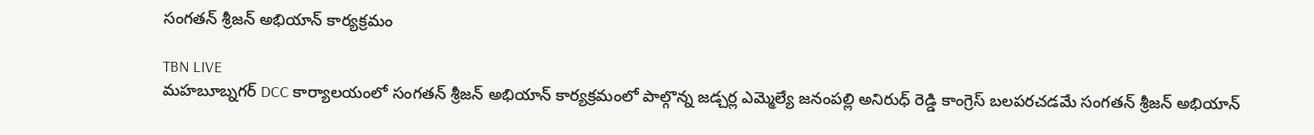సంగతన్ శ్రీజన్ అభియాన్ కార్యక్రమం

TBN LIVE
మహబూబ్నగర్ DCC కార్యాలయంలో సంగతన్ శ్రీజన్ అభియాన్ కార్యక్రమంలో పాల్గొన్న జడ్చర్ల ఎమ్మెల్యే జనంపల్లి అనిరుధ్ రెడ్డి కాంగ్రెస్ బలపరచడమే సంగతన్ శ్రీజన్ అభియాన్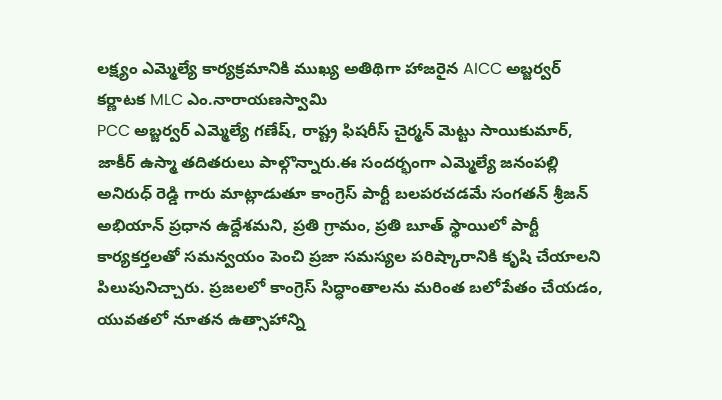లక్ష్యం ఎమ్మెల్యే కార్యక్రమానికి ముఖ్య అతిథిగా హాజరైన AICC అబ్జర్వర్ కర్ణాటక MLC ఎం.నారాయణస్వామి
PCC అబ్జర్వర్ ఎమ్మెల్యే గణేష్, రాష్ట్ర ఫిషరీస్ చైర్మన్ మెట్టు సాయికుమార్, జాకీర్ ఉస్మా తదితరులు పాల్గొన్నారు.ఈ సందర్భంగా ఎమ్మెల్యే జనంపల్లి అనిరుధ్ రెడ్డి గారు మాట్లాడుతూ కాంగ్రెస్ పార్టీ బలపరచడమే సంగతన్ శ్రీజన్ అభియాన్ ప్రధాన ఉద్దేశమని, ప్రతి గ్రామం, ప్రతి బూత్ స్థాయిలో పార్టీ కార్యకర్తలతో సమన్వయం పెంచి ప్రజా సమస్యల పరిష్కారానికి కృషి చేయాలని పిలుపునిచ్చారు. ప్రజలలో కాంగ్రెస్ సిద్ధాంతాలను మరింత బలోపేతం చేయడం, యువతలో నూతన ఉత్సాహాన్ని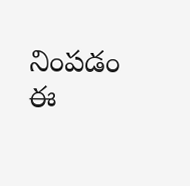నింపడం ఈ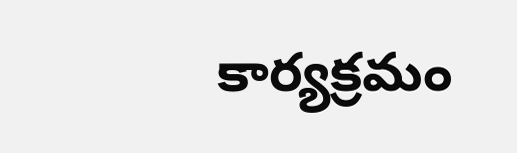కార్యక్రమం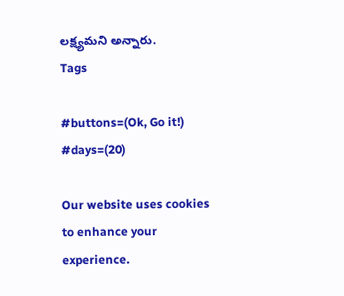లక్ష్యమని అన్నారు.
Tags

#buttons=(Ok, Go it!) #days=(20)

Our website uses cookies to enhance your experience.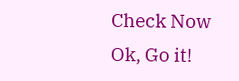Check Now
Ok, Go it!